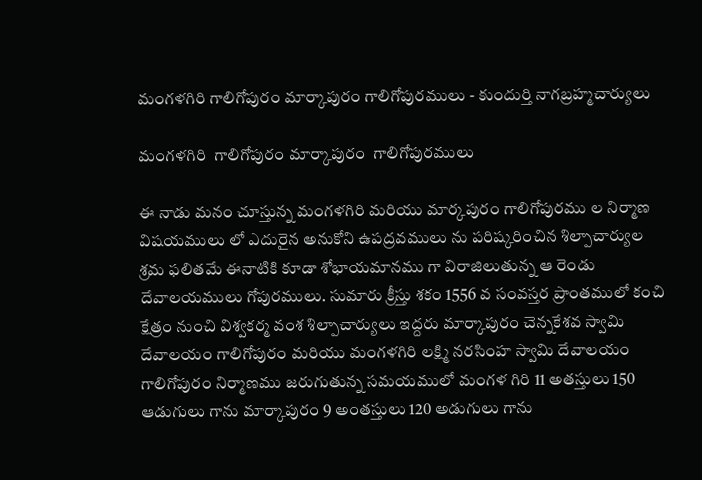మంగళగిరి గాలిగోపురం మార్కాపురం గాలిగోపురములు - కుందుర్తి నాగబ్రహ్మచార్యులు

మంగళగిరి  గాలిగోపురం మార్కాపురం  గాలిగోపురములు

ఈ నాడు మనం చూస్తున్న మంగళగిరి మరియు మార్కపురం గాలిగోపురము ల నిర్మాణ విషయములు లో ఎదురైన అనుకోని ఉపద్రవములు ను పరిష్కరించిన శిల్పాచార్యుల శ్రమ ఫలితమే ఈనాటికి కూడా శోభాయమానము గా విరాజిలుతున్న ఆ రెండు దేవాలయములు గోపురములు. సుమారు క్రీస్తు శకం 1556 వ సంవస్తర ప్రాంతములో కంచి క్షేత్రం నుంచి విశ్వకర్మ వంశ శిల్పాచార్యులు ఇద్దరు మార్కాపురం చెన్నకేశవ స్వామి దేవాలయం గాలిగోపురం మరియు మంగళగిరి లక్ష్మి నరసింహ స్వామి దేవాలయం గాలిగోపురం నిర్మాణము జరుగుతున్న సమయములో మంగళ గిరి 11 అతస్తులు 150 ఆడుగులు గాను మార్కాపురం 9 అంతస్తులు 120 అడుగులు గాను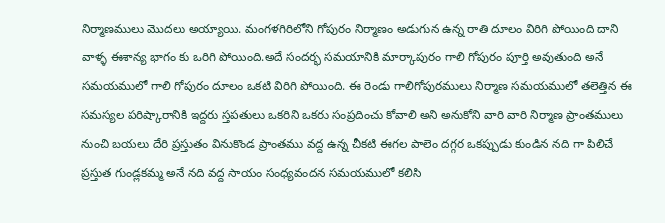నిర్మాణములు మొదలు అయ్యాయి. మంగళగిరిలోని గోపురం నిర్మాణం అడుగున ఉన్న రాతి దూలం విరిగి పోయింది దాని వాళ్ళ ఈశాన్య భాగం కు ఒరిగి పోయింది.అదే సందర్భ సమయానికి మార్కాపురం గాలి గోపురం పూర్తి అవుతుంది అనే సమయములో గాలి గోపురం దూలం ఒకటి విరిగి పోయింది. ఈ రెండు గాలిగోపురములు నిర్మాణ సమయములో తలెత్తిన ఈ సమస్యల పరిష్కారానికి ఇద్దరు స్తపతులు ఒకరిని ఒకరు సంప్రదించు కోవాలి అని అనుకోని వారి వారి నిర్మాణ ప్రాంతములు నుంచి బయలు దేరి ప్రస్తుతం వినుకొండ ప్రాంతము వద్ద ఉన్న చీకటి ఈగల పాలెం దగ్గర ఒకప్పుడు కుండిన నది గా పిలిచే ప్రస్తుత గుండ్లకమ్మ అనే నది వద్ద సాయం సంధ్యవందన సమయములో కలిసి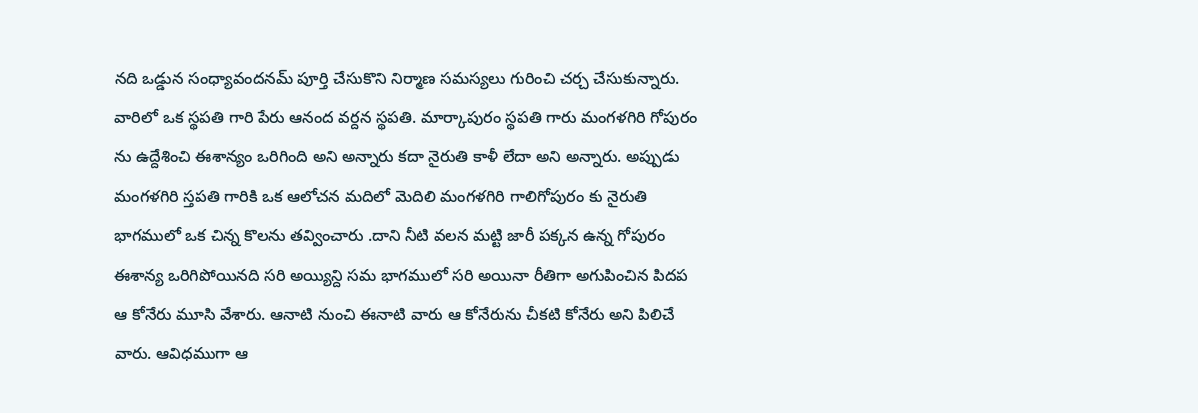నది ఒడ్డున సంధ్యావందనమ్ పూర్తి చేసుకొని నిర్మాణ సమస్యలు గురించి చర్చ చేసుకున్నారు. వారిలో ఒక స్థపతి గారి పేరు ఆనంద వర్దన స్థపతి. మార్కాపురం స్థపతి గారు మంగళగిరి గోపురం ను ఉద్దేశించి ఈశాన్యం ఒరిగింది అని అన్నారు కదా నైరుతి కాళీ లేదా అని అన్నారు. అప్పుడు మంగళగిరి స్తపతి గారికి ఒక ఆలోచన మదిలో మెదిలి మంగళగిరి గాలిగోపురం కు నైరుతి భాగములో ఒక చిన్న కొలను తవ్వించారు .దాని నీటి వలన మట్టి జారీ పక్కన ఉన్న గోపురం ఈశాన్య ఒరిగిపోయినది సరి అయ్యిన్ది సమ భాగములో సరి అయినా రీతిగా అగుపించిన పిదప ఆ కోనేరు మూసి వేశారు. ఆనాటి నుంచి ఈనాటి వారు ఆ కోనేరును చీకటి కోనేరు అని పిలిచే వారు. ఆవిధముగా ఆ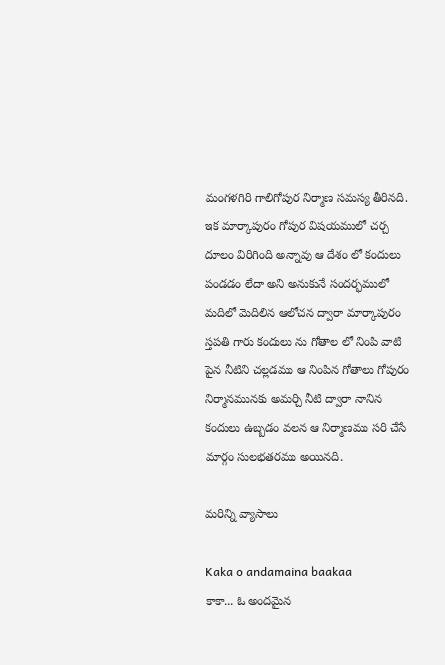మంగళగిరి గాలిగోపుర నిర్మాణ సమస్య తీరినది. ఇక మార్కాపురం గోపుర విషయములో చర్చ దూలం విరిగింది అన్నావు ఆ దేశం లో కందులు పండడం లేదా అని అనుకునే సందర్భములో మదిలో మెదిలిన ఆలోచన ద్వారా మార్కాపురం స్తపతి గారు కందులు ను గోతాల లో నింపి వాటి పైన నీటిని చల్లడము ఆ నింపిన గోతాలు గోపురం నిర్మానమునకు అమర్చి నీటి ద్వారా నానిన కందులు ఉబ్బడం వలన ఆ నిర్మాణము సరి చేసే మార్గం సులభతరము అయినది.

మరిన్ని వ్యాసాలు

Kaka o andamaina baakaa
కాకా... ఓ అందమైన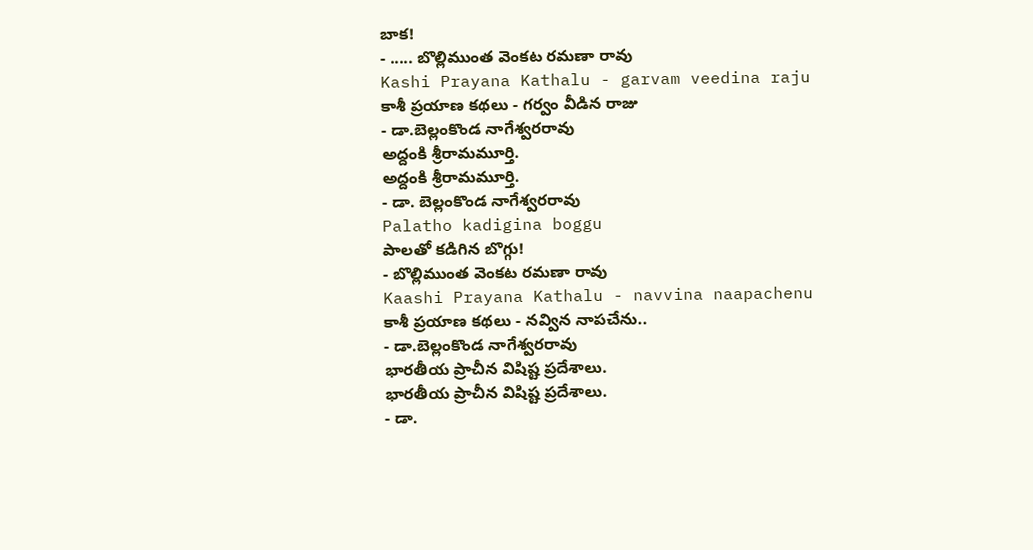బాక!
- ..... బొల్లిముంత వెంకట రమణా రావు
Kashi Prayana Kathalu - garvam veedina raju
కాశీ ప్రయాణ కథలు - గర్వం వీడిన రాజు
- డా.బెల్లంకొండ నాగేశ్వరరావు
అద్దంకి శ్రీరామమూర్తి.
అద్దంకి శ్రీరామమూర్తి.
- డా. బెల్లంకొండ నాగేశ్వరరావు
Palatho kadigina boggu
పాలతో కడిగిన బొగ్గు!
- బొల్లిముంత వెంకట రమణా రావు
Kaashi Prayana Kathalu - navvina naapachenu
కాశీ ప్రయాణ కథలు - నవ్విన నాపచేను..
- డా.బెల్లంకొండ నాగేశ్వరరావు
భారతీయ ప్రాచీన విషిష్ట ప్రదేశాలు.
భారతీయ ప్రాచీన విషిష్ట ప్రదేశాలు.
- డా.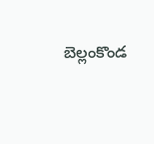బెల్లంకొండ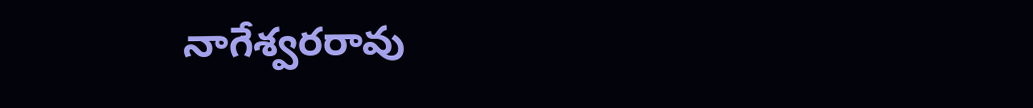నాగేశ్వరరావు